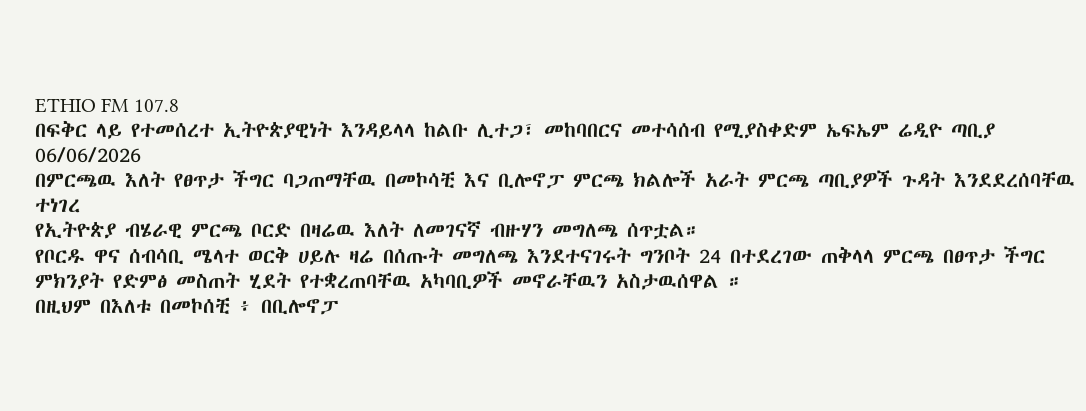ETHIO FM 107.8
በፍቅር ላይ የተመሰረተ ኢትዮጵያዊነት እንዳይላላ ከልቡ ሊተጋ፣ መከባበርና መተሳሰብ የሚያስቀድም ኤፍኤም ሬዲዮ ጣቢያ
06/06/2026
በምርጫዉ እለት የፀጥታ ችግር ባጋጠማቸዉ በመኮሳቺ እና ቢሎኖፓ ምርጫ ክልሎች አራት ምርጫ ጣቢያዎች ጉዳት እንደደረሰባቸዉ ተነገረ
የኢትዮጵያ ብሄራዊ ምርጫ ቦርድ በዛሬዉ እለት ለመገናኛ ብዙሃን መግለጫ ሰጥቷል።
የቦርዱ ዋና ሰብሳቢ ሜላተ ወርቅ ሀይሉ ዛሬ በሰጡት መግለጫ እንደተናገሩት ግንቦት 24 በተደረገው ጠቅላላ ምርጫ በፀጥታ ችግር ምክንያት የድምፅ መስጠት ሂደት የተቋረጠባቸዉ አካባቢዎች መኖራቸዉን አስታዉሰዋል ።
በዚህም በእለቱ በመኮሰቺ ፥ በቢሎኖፓ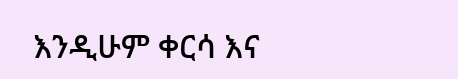እንዲሁም ቀርሳ እና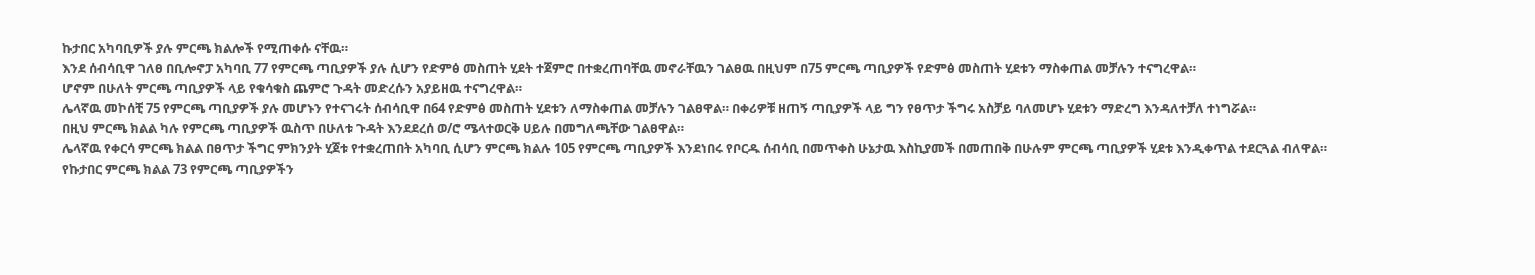ኩታበር አካባቢዎች ያሉ ምርጫ ክልሎች የሚጠቀሱ ናቸዉ።
እንደ ሰብሳቢዋ ገለፀ በቢሎኖፓ አካባቢ 77 የምርጫ ጣቢያዎች ያሉ ሲሆን የድምፅ መስጠት ሂደት ተጀምሮ በተቋረጠባቸዉ መኖራቸዉን ገልፀዉ በዚህም በ75 ምርጫ ጣቢያዎች የድምፅ መስጠት ሂደቱን ማስቀጠል መቻሉን ተናግረዋል።
ሆኖም በሁለት ምርጫ ጣቢያዎች ላይ የቁሳቁስ ጨምሮ ጉዳት መድረሱን አያይዘዉ ተናግረዋል።
ሌላኛዉ መኮሰቺ 75 የምርጫ ጣቢያዎች ያሉ መሆኑን የተናገሩት ሰብሳቢዋ በ64 የድምፅ መስጠት ሂደቱን ለማስቀጠል መቻሉን ገልፀዋል። በቀሪዎቹ ዘጠኝ ጣቢያዎች ላይ ግን የፀጥታ ችግሩ አስቻይ ባለመሆኑ ሂደቱን ማድረግ እንዳለተቻለ ተነግሯል።
በዚህ ምርጫ ክልል ካሉ የምርጫ ጣቢያዎች ዉስጥ በሁለቱ ጉዳት እንደደረሰ ወ/ሮ ሜላተወርቅ ሀይሉ በመግለጫቸው ገልፀዋል።
ሌላኛዉ የቀርሳ ምርጫ ክልል በፀጥታ ችግር ምክንያት ሂጀቱ የተቋረጠበት አካባቢ ሲሆን ምርጫ ክልሉ 105 የምርጫ ጣቢያዎች እንደነበሩ የቦርዱ ሰብሳቢ በመጥቀስ ሁኔታዉ እስኪያመች በመጠበቅ በሁሉም ምርጫ ጣቢያዎች ሂደቱ እንዲቀጥል ተደርጓል ብለዋል።
የኩታበር ምርጫ ክልል 73 የምርጫ ጣቢያዎችን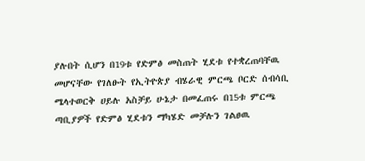ያሉበት ሲሆን በ19ቱ የድምፅ መስጠት ሂደቱ የተቋረጠባቸዉ መሆናቸው የገለፁት የኢትዮጵያ ብሄራዊ ምርጫ ቦርድ ሰብሳቢ ሜላተወርቅ ሀይሉ አስቻይ ሁኔታ በመፈጠሩ በ15ቱ ምርጫ ጣቢያዎች የድምፅ ሂደቱን ማካሄድ መቻሉን ገልፀዉ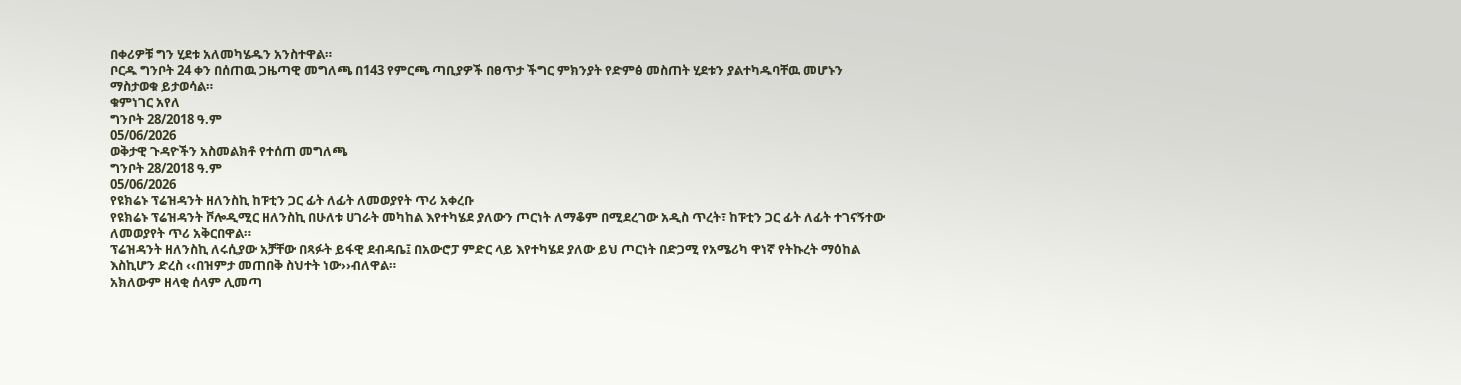በቀሪዎቹ ግን ሂደቱ አለመካሄዱን አንስተዋል።
ቦርዱ ግንቦት 24 ቀን በሰጠዉ ጋዜጣዊ መግለጫ በ143 የምርጫ ጣቢያዎች በፀጥታ ችግር ምክንያት የድምፅ መስጠት ሂደቱን ያልተካዱባቸዉ መሆኑን ማስታወቁ ይታወሳል።
ቁምነገር አየለ
ግንቦት 28/2018 ዓ.ም
05/06/2026
ወቅታዊ ጉዳዮችን አስመልክቶ የተሰጠ መግለጫ
ግንቦት 28/2018 ዓ.ም
05/06/2026
የዩክሬኑ ፕሬዝዳንት ዘለንስኪ ከፑቲን ጋር ፊት ለፊት ለመወያየት ጥሪ አቀረቡ
የዩክሬኑ ፕሬዝዳንት ቮሎዲሚር ዘለንስኪ በሁለቱ ሀገራት መካከል እየተካሄደ ያለውን ጦርነት ለማቆም በሚደረገው አዲስ ጥረት፣ ከፑቲን ጋር ፊት ለፊት ተገናኝተው ለመወያየት ጥሪ አቅርበዋል።
ፕሬዝዳንት ዘለንስኪ ለሩሲያው አቻቸው በጻፉት ይፋዊ ደብዳቤ፤ በአውሮፓ ምድር ላይ እየተካሄደ ያለው ይህ ጦርነት በድጋሚ የአሜሪካ ዋነኛ የትኩረት ማዕከል እስኪሆን ድረስ ‹‹በዝምታ መጠበቅ ስህተት ነው››ብለዋል።
አክለውም ዘላቂ ሰላም ሊመጣ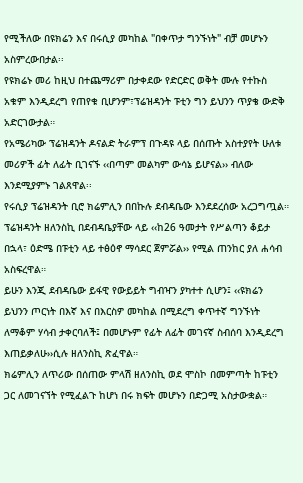የሚችለው በዩክሬን እና በሩሲያ መካከል "በቀጥታ ግንኙነት" ብቻ መሆኑን አስምረውበታል፡፡
የዩክሬኑ መሪ ከዚህ በተጨማሪም በታቀደው የድርድር ወቅት ሙሉ የተኩስ አቁም እንዲደረግ የጠየቁ ቢሆንም፣ፕሬዝዳንት ፑቲን ግን ይህንን ጥያቄ ውድቅ አድርገውታል።
የአሜሪካው ፕሬዝዳንት ዶናልድ ትራምፕ በጉዳዩ ላይ በሰጡት አስተያየት ሁለቱ መሪዎች ፊት ለፊት ቢገናኙ ‹‹በጣም መልካም ውሳኔ ይሆናል›› ብለው እንደሚያምኑ ገልጸዋል፡፡
የሩሲያ ፕሬዝዳንት ቢሮ ክሬምሊን በበኩሉ ደብዳቤው እንደደረሰው አረጋግጧል።
ፕሬዝዳንት ዘለንስኪ በደብዳቤያቸው ላይ ‹‹ከ26 ዓመታት የሥልጣን ቆይታ በኋላ፣ ዕድሜ በፑቲን ላይ ተፅዕኖ ማሳደር ጀምሯል›› የሚል ጠንከር ያለ ሐሳብ አስፍረዋል።
ይሁን እንጂ ደብዳቤው ይፋዊ የውይይት ግብዣን ያካተተ ሲሆን፤ ‹‹ዩክሬን ይህንን ጦርነት በእኛ እና በእርስዎ መካከል በሚደረግ ቀጥተኛ ግንኙነት ለማቆም ሃሳብ ታቀርባለች፤ በመሆኑም የፊት ለፊት መገናኛ ስብሰባ እንዲደረግ እጠይቃለሁ››ሲሉ ዘለንስኪ ጽፈዋል።
ክሬምሊን ለጥሪው በሰጠው ምላሽ ዘለንስኪ ወደ ሞስኮ በመምጣት ከፑቲን ጋር ለመገናኘት የሚፈልጉ ከሆነ በሩ ክፍት መሆኑን በድጋሚ አስታውቋል።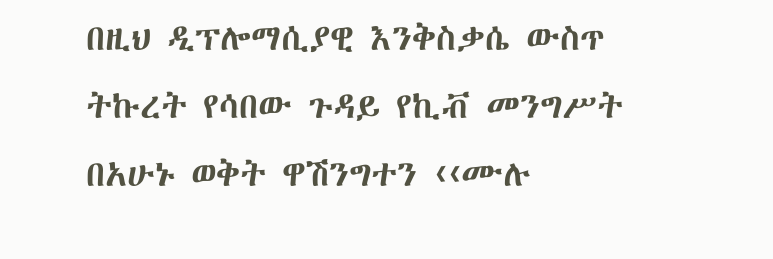በዚህ ዲፕሎማሲያዊ እንቅስቃሴ ውስጥ ትኩረት የሳበው ጉዳይ የኪቭ መንግሥት በአሁኑ ወቅት ዋሽንግተን ‹‹ሙሉ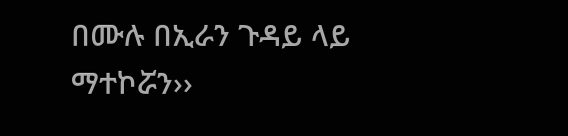በሙሉ በኢራን ጉዳይ ላይ ማተኮሯን››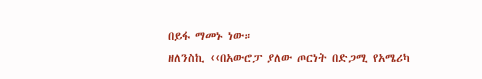በይፋ ማመኑ ነው።
ዘለንስኪ ‹‹በአውሮፓ ያለው ጦርነት በድጋሚ የአሜሪካ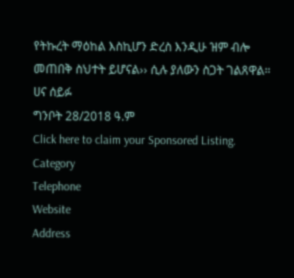የትኩረት ማዕከል እስኪሆን ድረስ እንዲሁ ዝም ብሎ መጠበቅ ስህተት ይሆናል›› ሲሉ ያለውን ስጋት ገልጸዋል።
ሀና ሰይፉ
ግንቦት 28/2018 ዓ.ም
Click here to claim your Sponsored Listing.
Category
Telephone
Website
Address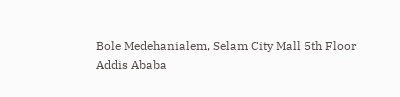Bole Medehanialem, Selam City Mall 5th Floor
Addis Ababa